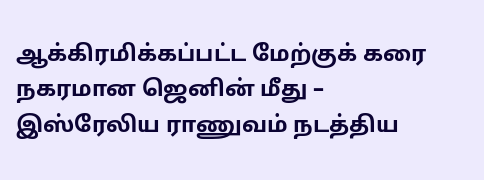ஆக்கிரமிக்கப்பட்ட மேற்குக் கரை நகரமான ஜெனின் மீது – இஸ்ரேலிய ராணுவம் நடத்திய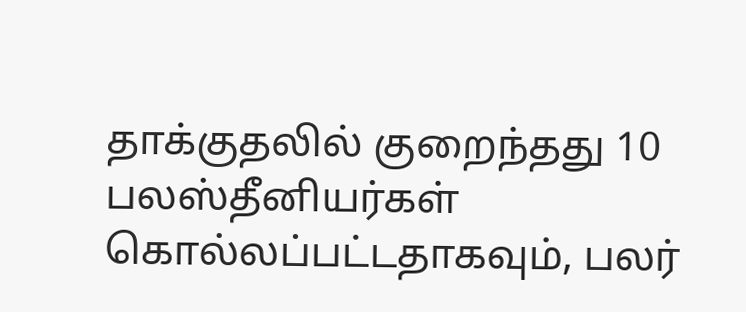தாக்குதலில் குறைந்தது 10 பலஸ்தீனியர்கள் கொல்லப்பட்டதாகவும், பலர்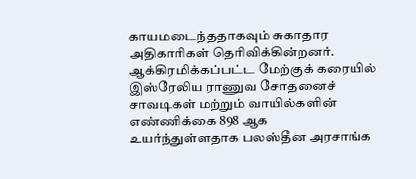காயமடைந்ததாகவும் சுகாதார அதிகாரிகள் தெரிவிக்கின்றனர்.
ஆக்கிரமிக்கப்பட்ட மேற்குக் கரையில் இஸ்ரேலிய ராணுவ சோதனைச் சாவடிகள் மற்றும் வாயில்களின் எண்ணிக்கை 898 ஆக உயர்ந்துள்ளதாக பலஸ்தீன அரசாங்க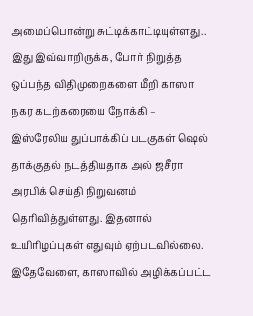அமைப்பொன்று சுட்டிக்காட்டியுள்ளது..
இது இவ்வாறிருக்க, போர் நிறுத்த ஒப்பந்த விதிமுறைகளை மீறி காஸா நகர கடற்கரையை நோக்கி – இஸ்ரேலிய துப்பாக்கிப் படகுகள் ஷெல் தாக்குதல் நடத்தியதாக அல் ஜசீரா அரபிக் செய்தி நிறுவனம் தெரிவித்துள்ளது. இதனால் உயிரிழப்புகள் எதுவும் ஏற்படவில்லை.
இதேவேளை, காஸாவில் அழிக்கப்பட்ட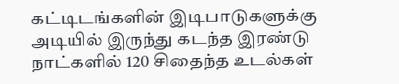கட்டிடங்களின் இடிபாடுகளுக்கு அடியில் இருந்து கடந்த இரண்டு நாட்களில் 120 சிதைந்த உடல்கள்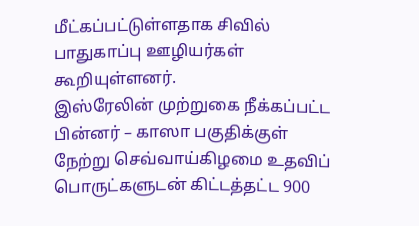மீட்கப்பட்டுள்ளதாக சிவில் பாதுகாப்பு ஊழியர்கள் கூறியுள்ளனர்.
இஸ்ரேலின் முற்றுகை நீக்கப்பட்ட பின்னர் – காஸா பகுதிக்குள் நேற்று செவ்வாய்கிழமை உதவிப் பொருட்களுடன் கிட்டத்தட்ட 900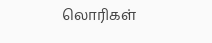லொரிகள்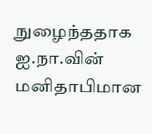நுழைந்ததாக ஐ.நா.வின் மனிதாபிமான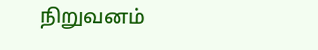நிறுவனம்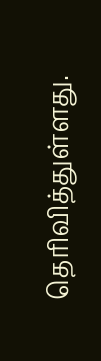தெரிவித்துள்ளது.